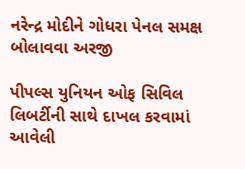નરેન્દ્ર મોદીને ગોધરા પેનલ સમક્ષ બોલાવવા અરજી

પીપલ્સ યુનિયન ઓફ સિવિલ લિબર્ટીની સાથે દાખલ કરવામાં આવેલી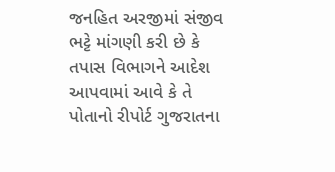જનહિત અરજીમાં સંજીવ ભટ્ટે માંગણી કરી છે કે તપાસ વિભાગને આદેશ આપવામાં આવે કે તે પોતાનો રીપોર્ટ ગુજરાતના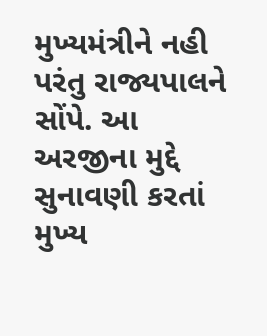મુખ્યમંત્રીને નહી પરંતુ રાજ્યપાલને સોંપે. આ અરજીના મુદ્દે સુનાવણી કરતાં મુખ્ય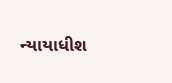ન્યાયાધીશ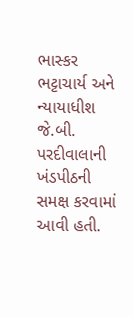ભાસ્કર ભટ્ટાચાર્ય અને ન્યાયાધીશ જે.બી. પરદીવાલાની ખંડપીઠની સમક્ષ કરવામાં આવી હતી.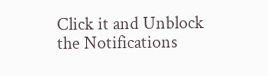Click it and Unblock the Notifications